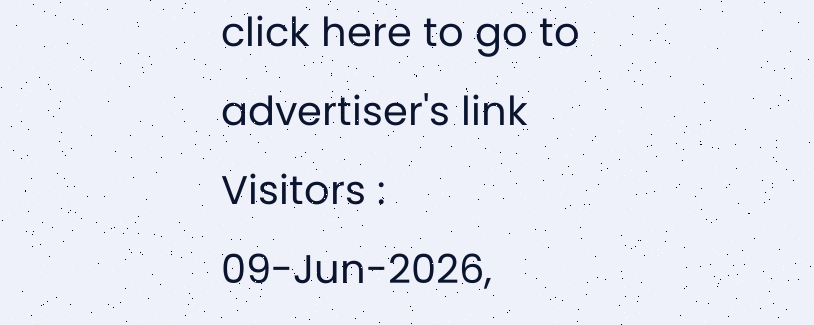click here to go to advertiser's link
Visitors :
09-Jun-2026,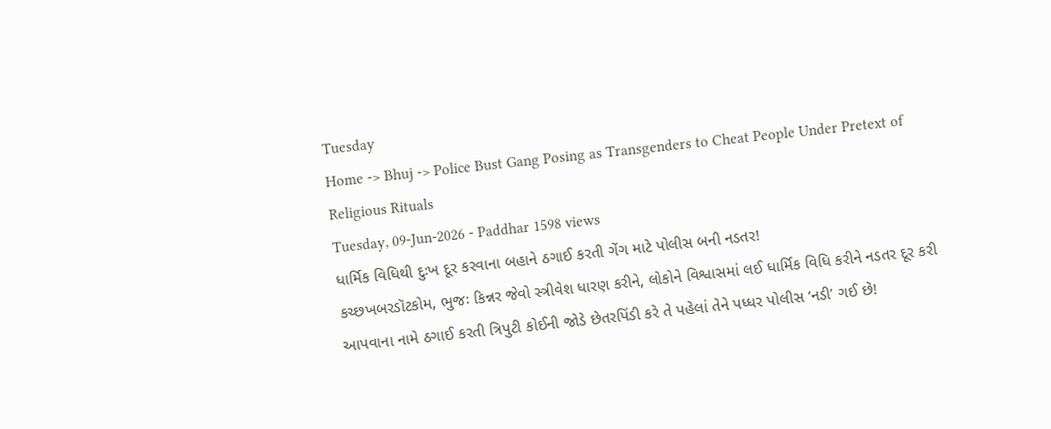Tuesday
Home -> Bhuj -> Police Bust Gang Posing as Transgenders to Cheat People Under Pretext of Religious Rituals
Tuesday, 09-Jun-2026 - Paddhar 1598 views
ધાર્મિક વિધિથી દુઃખ દૂર કરવાના બહાને ઠગાઈ કરતી ગેંગ માટે પોલીસ બની નડતર!
કચ્છખબરડૉટકોમ, ભુજઃ કિન્નર જેવો સ્ત્રીવેશ ધારણ કરીને, લોકોને વિશ્વાસમાં લઈ ધાર્મિક વિધિ કરીને નડતર દૂર કરી આપવાના નામે ઠગાઈ કરતી ત્રિપુટી કોઈની જોડે છેતરપિંડી કરે તે પહેલાં તેને પધ્ધર પોલીસ ‘નડી’ ગઈ છે!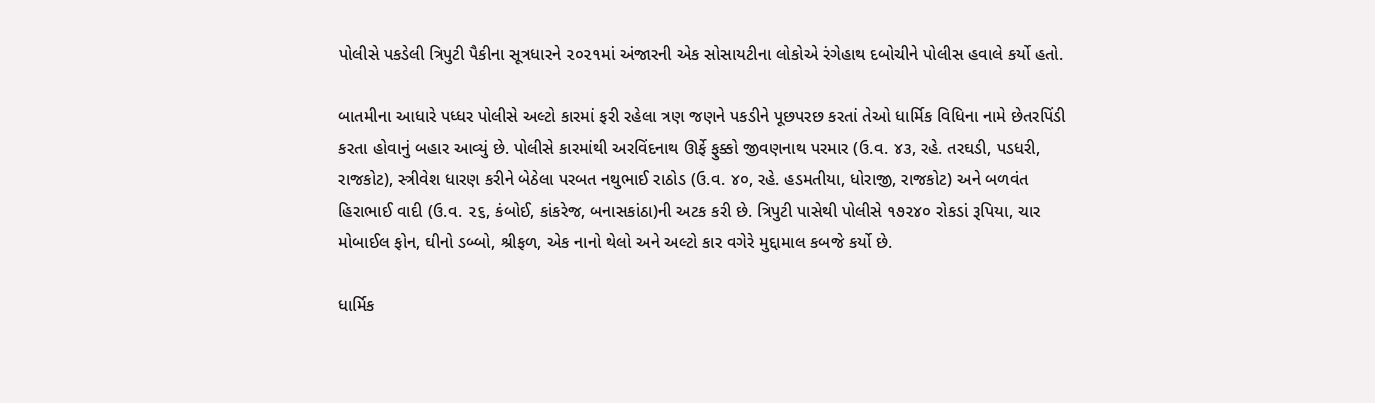પોલીસે પકડેલી ત્રિપુટી પૈકીના સૂત્રધારને ૨૦૨૧માં અંજારની એક સોસાયટીના લોકોએ રંગેહાથ દબોચીને પોલીસ હવાલે કર્યો હતો.

બાતમીના આધારે પધ્ધર પોલીસે અલ્ટો કારમાં ફરી રહેલા ત્રણ જણને પકડીને પૂછપરછ કરતાં તેઓ ધાર્મિક વિધિના નામે છેતરપિંડી કરતા હોવાનું બહાર આવ્યું છે. પોલીસે કારમાંથી અરવિંદનાથ ઊર્ફે ફુક્કો જીવણનાથ પરમાર (ઉ.વ. ૪૩, રહે. તરઘડી, પડધરી, રાજકોટ), સ્ત્રીવેશ ધારણ કરીને બેઠેલા પરબત નથુભાઈ રાઠોડ (ઉ.વ. ૪૦, રહે. હડમતીયા, ધોરાજી, રાજકોટ) અને બળવંત હિરાભાઈ વાદી (ઉ.વ. ૨૬, કંબોઈ, કાંકરેજ, બનાસકાંઠા)ની અટક કરી છે. ત્રિપુટી પાસેથી પોલીસે ૧૭૨૪૦ રોકડાં રૂપિયા, ચાર મોબાઈલ ફોન, ઘીનો ડબ્બો, શ્રીફળ, એક નાનો થેલો અને અલ્ટો કાર વગેરે મુદ્દામાલ કબજે કર્યો છે.

ધાર્મિક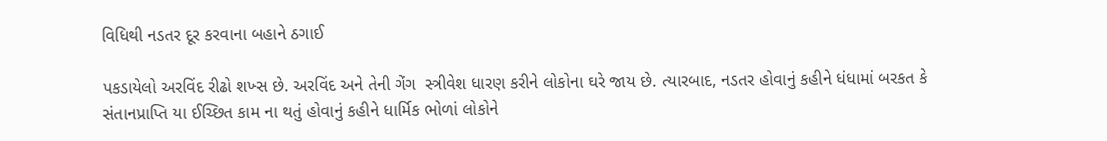વિધિથી નડતર દૂર કરવાના બહાને ઠગાઈ

પકડાયેલો અરવિંદ રીઢો શખ્સ છે. અરવિંદ અને તેની ગેંગ  સ્ત્રીવેશ ધારણ કરીને લોકોના ઘરે જાય છે. ત્યારબાદ, નડતર હોવાનું કહીને ધંધામાં બરકત કે સંતાનપ્રાપ્તિ યા ઈચ્છિત કામ ના થતું હોવાનું કહીને ધાર્મિક ભોળાં લોકોને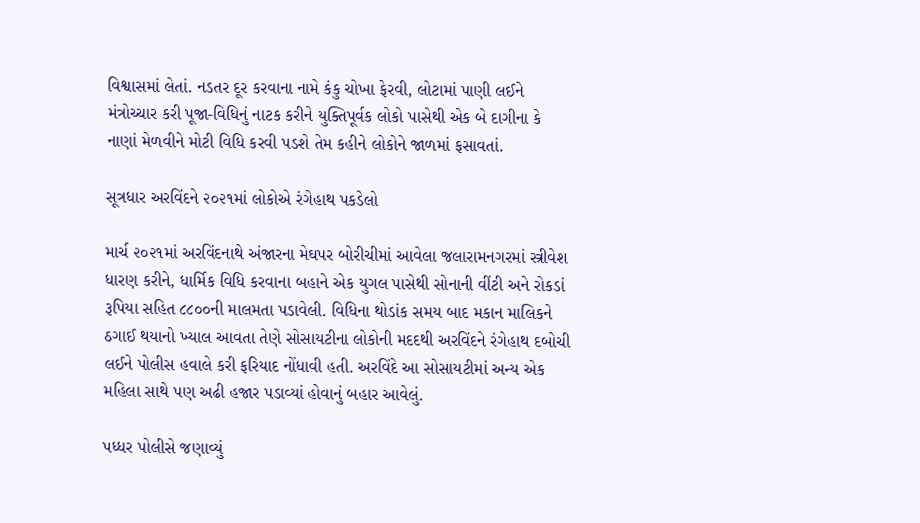વિશ્વાસમાં લેતાં. નડતર દૂર કરવાના નામે કંકુ ચોખા ફેરવી, લોટામાં પાણી લઈને મંત્રોચ્ચાર કરી પૂજા-વિધિનું નાટક કરીને યુક્તિપૂર્વક લોકો પાસેથી એક બે દાગીના કે નાણાં મેળવીને મોટી વિધિ કરવી પડશે તેમ કહીને લોકોને જાળમાં ફસાવતાં.

સૂત્રધાર અરવિંદને ૨૦૨૧માં લોકોએ રંગેહાથ પકડેલો

માર્ચ ૨૦૨૧માં અરવિંદનાથે અંજારના મેઘપર બોરીચીમાં આવેલા જલારામનગરમાં સ્ત્રીવેશ ધારણ કરીને, ધાર્મિક વિધિ કરવાના બહાને એક યુગલ પાસેથી સોનાની વીંટી અને રોકડાં રૂપિયા સહિત ૮૮૦૦ની માલમતા પડાવેલી. વિધિના થોડાંક સમય બાદ મકાન માલિકને ઠગાઈ થયાનો ખ્યાલ આવતા તેણે સોસાયટીના લોકોની મદદથી અરવિંદને રંગેહાથ દબોચી લઈને પોલીસ હવાલે કરી ફરિયાદ નોંધાવી હતી. અરવિંદે આ સોસાયટીમાં અન્ય એક મહિલા સાથે પણ અઢી હજાર પડાવ્યાં હોવાનું બહાર આવેલું.

પધ્ધર પોલીસે જણાવ્યું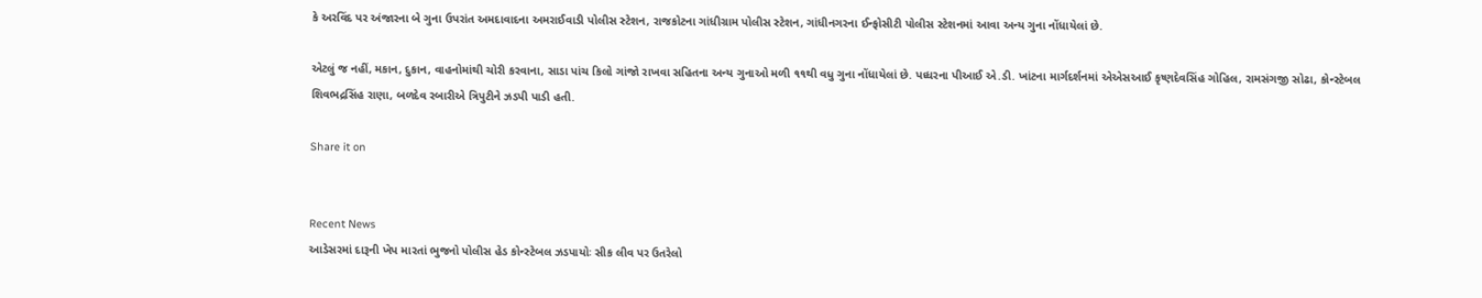કે અરવિંદ પર અંજારના બે ગુના ઉપરાંત અમદાવાદના અમરાઈવાડી પોલીસ સ્ટેશન, રાજકોટના ગાંધીગ્રામ પોલીસ સ્ટેશન, ગાંધીનગરના ઈન્ફોસીટી પોલીસ સ્ટેશનમાં આવા અન્ય ગુના નોંધાયેલાં છે.

એટલું જ નહીં, મકાન, દુકાન, વાહનોમાંથી ચોરી કરવાના, સાડા પાંચ કિલો ગાંજો રાખવા સહિતના અન્ય ગુનાઓ મળી ૧૧થી વધુ ગુના નોંધાયેલાં છે. પધ્ધરના પીઆઈ એ.ડી. ખાંટના માર્ગદર્શનમાં એએસઆઈ કૃષ્ણદેવસિંહ ગોહિલ, રામસંગજી સોઢા, કોન્સ્ટેબલ શિવભદ્રસિંહ રાણા, બળદેવ રબારીએ ત્રિપુટીને ઝડપી પાડી હતી.

Share it on


Recent News
આડેસરમાં દારૂની ખેપ મારતાં ભુજનો પોલીસ હેડ કોન્સ્ટેબલ ઝડપાયોઃ સીક લીવ પર ઉતરેલો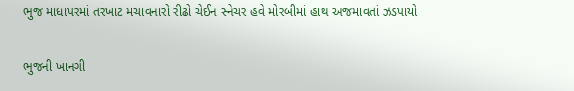ભુજ માધાપરમાં તરખાટ મચાવનારો રીઢો ચેઈન સ્નેચર હવે મોરબીમાં હાથ અજમાવતાં ઝડપાયો

ભુજની ખાનગી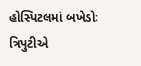હોસ્પિટલમાં બખેડોઃ ત્રિપુટીએ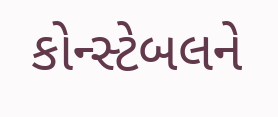કોન્સ્ટેબલને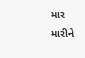માર મારીને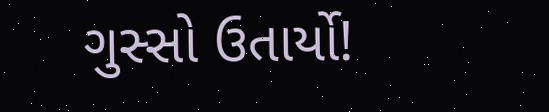ગુસ્સો ઉતાર્યો!